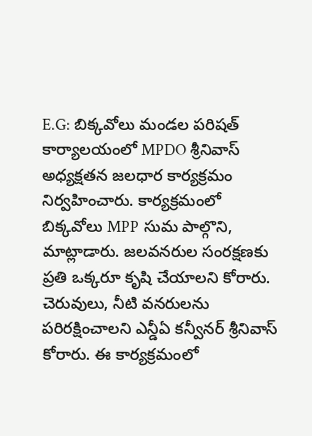E.G: బిక్కవోలు మండల పరిషత్ కార్యాలయంలో MPDO శ్రీనివాస్ అధ్యక్షతన జలధార కార్యక్రమం నిర్వహించారు. కార్యక్రమంలో బిక్కవోలు MPP సుమ పాల్గొని, మాట్లాడారు. జలవనరుల సంరక్షణకు ప్రతి ఒక్కరూ కృషి చేయాలని కోరారు. చెరువులు, నీటి వనరులను పరిరక్షించాలని ఎన్డీఏ కన్వీనర్ శ్రీనివాస్ కోరారు. ఈ కార్యక్రమంలో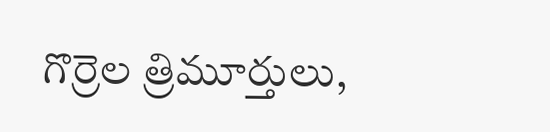గొర్రెల త్రిమూర్తులు,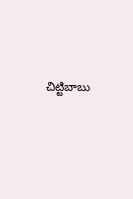చిట్టిబాబు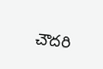చౌదరి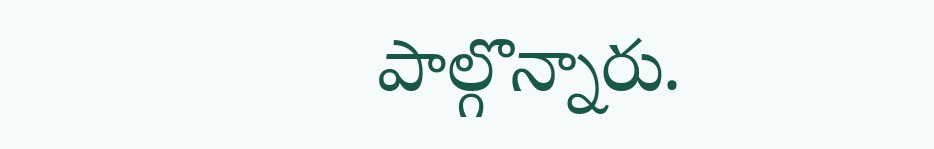పాల్గొన్నారు.